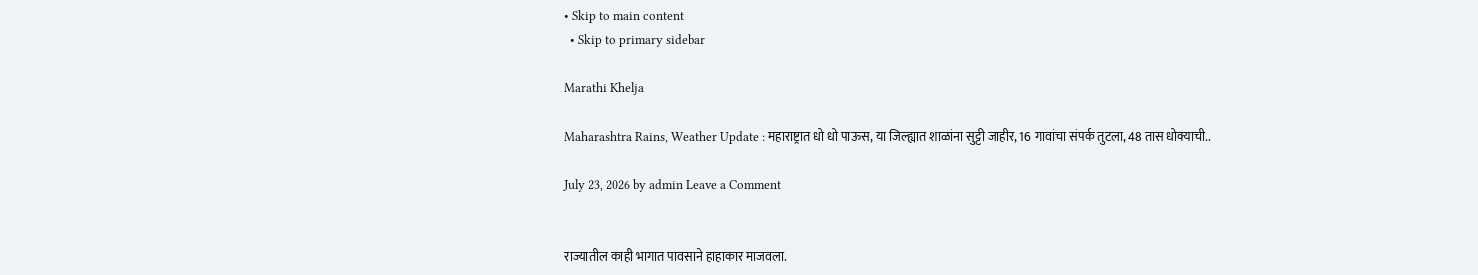• Skip to main content
  • Skip to primary sidebar

Marathi Khelja

Maharashtra Rains, Weather Update : महाराष्ट्रात धो धो पाऊस, या जिल्ह्यात शाळांना सुट्टी जाहीर, 16 गावांचा संपर्क तुटला, 48 तास धोक्याची..

July 23, 2026 by admin Leave a Comment


राज्यातील काही भागात पावसाने हाहाकार माजवला.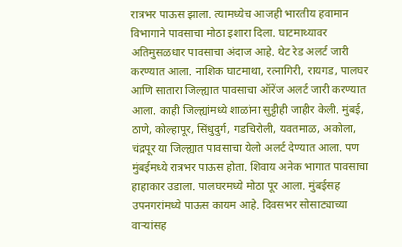रात्रभर पाऊस झाला. त्यामध्येच आजही भारतीय हवामान विभागाने पावसाचा मोठा इशारा दिला. घाटमाथ्यावर अतिमुसळधार पावसाचा अंदाज आहे. थेट रेड अलर्ट जारी करण्यात आला. नाशिक घाटमाथा, रत्नागिरी, रायगड, पालघर आणि सातारा जिल्ह्यात पावसाचा ऑरेंज अलर्ट जारी करण्यात आला. काही जिल्ह्यांमध्ये शाळांना सुट्टीही जाहीर केली. मुंबई, ठाणे, कोल्हापूर, सिंधुदुर्ग, गडचिरोली, यवतमाळ, अकोला, चंद्रपूर या जिल्ह्यात पावसाचा येलो अलर्ट देण्यात आला. पण मुंबईमध्ये रात्रभर पाऊस होता. शिवाय अनेक भागात पावसाचा हाहाकार उडाला. पालघरमध्ये मोठा पूर आला. मुंबईसह उपनगरांमध्ये पाऊस कायम आहे. दिवसभर सोसाट्याच्या वाऱ्यांसह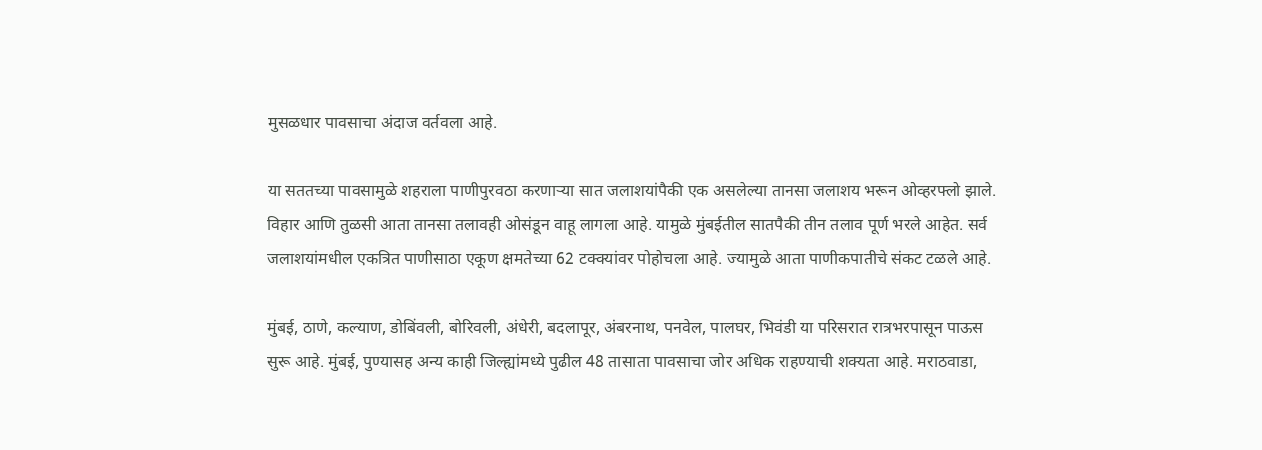मुसळधार पावसाचा अंदाज वर्तवला आहे.

या सततच्या पावसामुळे शहराला पाणीपुरवठा करणाऱ्या सात जलाशयांपैकी एक असलेल्या तानसा जलाशय भरून ओव्हरफ्लो झाले. विहार आणि तुळसी आता तानसा तलावही ओसंडून वाहू लागला आहे. यामुळे मुंबईतील सातपैकी तीन तलाव पूर्ण भरले आहेत. सर्व जलाशयांमधील एकत्रित पाणीसाठा एकूण क्षमतेच्या 62 टक्क्यांवर पोहोचला आहे. ज्यामुळे आता पाणीकपातीचे संकट टळले आहे.

मुंबई, ठाणे, कल्याण, डोबिंवली, बोरिवली, अंधेरी, बदलापूर, अंबरनाथ, पनवेल, पालघर, भिवंडी या परिसरात रात्रभरपासून पाऊस सुरू आहे. मुंबई, पुण्यासह अन्य काही जिल्ह्यांमध्ये पुढील 48 तासाता पावसाचा जोर अधिक राहण्याची शक्यता आहे. मराठवाडा,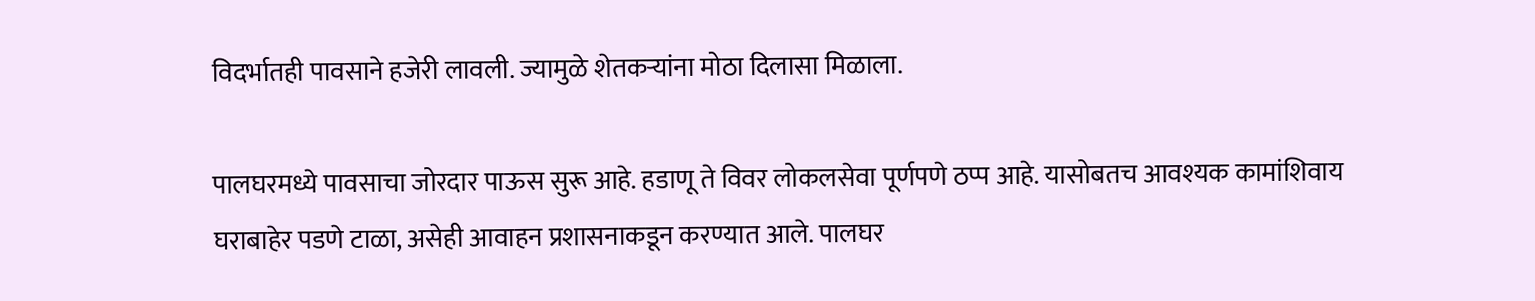विदर्भातही पावसाने हजेरी लावली. ज्यामुळे शेतकऱ्यांना मोठा दिलासा मिळाला.

पालघरमध्ये पावसाचा जोरदार पाऊस सुरू आहे. हडाणू ते विवर लोकलसेवा पूर्णपणे ठप्प आहे. यासोबतच आवश्यक कामांशिवाय घराबाहेर पडणे टाळा, असेही आवाहन प्रशासनाकडून करण्यात आले. पालघर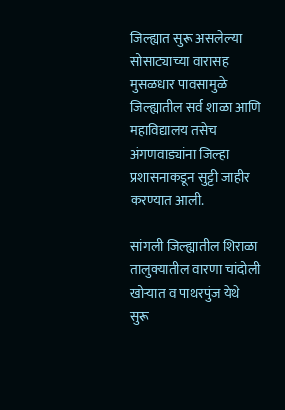जिल्ह्यात सुरू असलेल्या सोसाट्याच्या वारासह मुसळधार पावसामुळे जिल्ह्यातील सर्व शाळा आणि महाविद्यालय तसेच अंगणवाड्यांना जिल्हा प्रशासनाकडून सुट्टी जाहीर करण्यात आली.

सांगली जिल्ह्यातील शिराळा तालुक्यातील वारणा चांदोली खोऱ्यात व पाथरपुंज येथे सुरू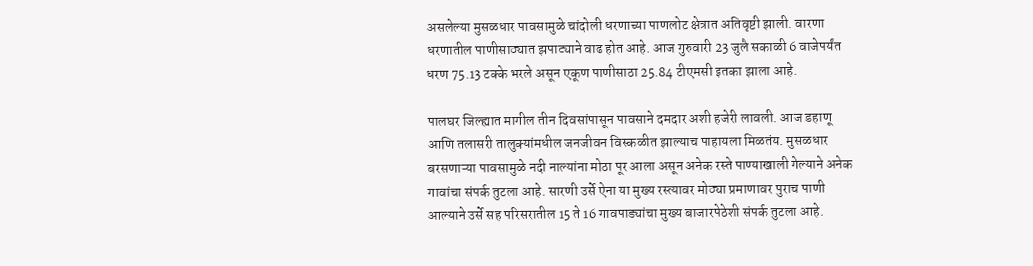असलेल्या मुसळधार पावसामुळे चांदोली धरणाच्या पाणलोट क्षेत्रात अतिवृष्टी झाली. वारणा धरणातील पाणीसाठ्यात झपाट्याने वाढ होत आहे. आज गुरुवारी 23 जुलै सकाळी 6 वाजेपर्यंत धरण 75.13 टक्के भरले असून एकूण पाणीसाठा 25.84 टीएमसी इतका झाला आहे.

पालघर जिल्ह्यात मागील तीन दिवसांपासून पावसाने दमदार अशी हजेरी लावली. आज डहाणू आणि तलासरी तालुक्यांमधील जनजीवन विस्कळीत झाल्याच पाहायला मिळतंय. मुसळधार बरसणाऱ्या पावसामुळे नदी नाल्यांना मोठा पूर आला असून अनेक रस्ते पाण्याखाली गेल्याने अनेक गावांचा संपर्क तुटला आहे. सारणी उर्से ऐना या मुख्य रस्त्यावर मोठ्या प्रमाणावर पुराच पाणी आल्याने उर्से सह परिसरातील 15 ते 16 गावपाड्यांचा मुख्य बाजारपेठेशी संपर्क तुटला आहे.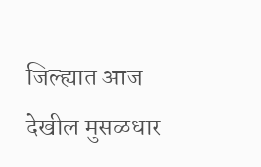जिल्ह्यात आज देखील मुसळधार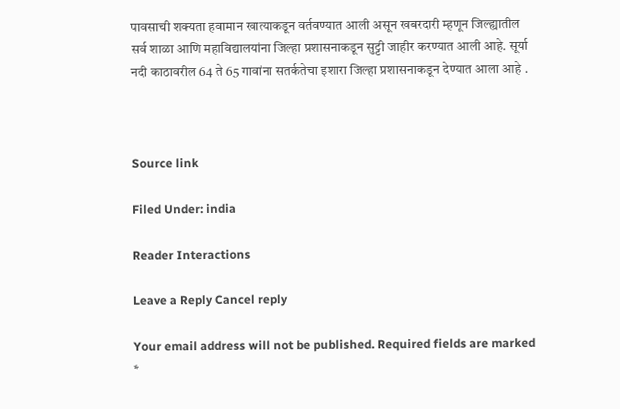पावसाची शक्‍यता हवामान खात्याकडून वर्तवण्यात आली असून खबरदारी म्हणून जिल्ह्यातील सर्व शाळा आणि महाविद्यालयांना जिल्हा प्रशासनाकडून सुट्टी जाहीर करण्यात आली आहे. सूर्या नदी काठावरील 64 ते 65 गावांना सतर्कतेचा इशारा जिल्हा प्रशासनाकडून देण्यात आला आहे .



Source link

Filed Under: india

Reader Interactions

Leave a Reply Cancel reply

Your email address will not be published. Required fields are marked *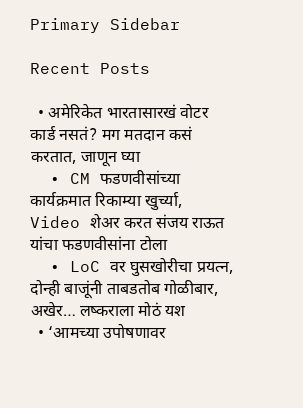Primary Sidebar

Recent Posts

  • अमेरिकेत भारतासारखं वोटर कार्ड नसतं? मग मतदान कसं करतात, जाणून घ्या
  • CM फडणवीसांच्या कार्यक्रमात रिकाम्या खुर्च्या, Video शेअर करत संजय राऊत यांचा फडणवीसांना टोला
  • LoC वर घुसखोरीचा प्रयत्न, दोन्ही बाजूंनी ताबडतोब गोळीबार, अखेर… लष्कराला मोठं यश
  • ‘आमच्या उपोषणावर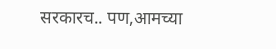सरकारच.. पण,आमच्या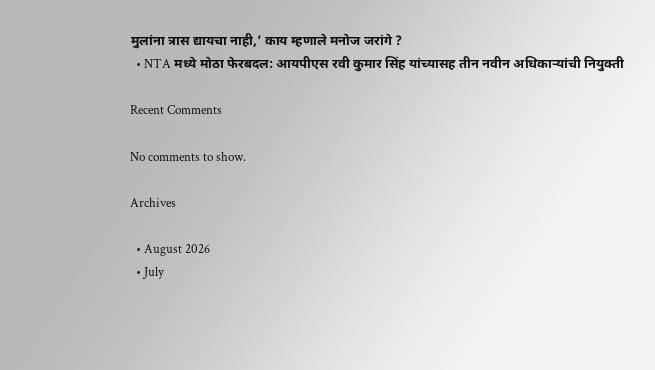मुलांना त्रास द्यायचा नाही,’ काय म्हणाले मनोज जरांगे ?
  • NTA मध्ये मोठा फेरबदल: आयपीएस रवी कुमार सिंह यांच्यासह तीन नवीन अधिकाऱ्यांची नियुक्ती

Recent Comments

No comments to show.

Archives

  • August 2026
  • July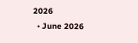2026
  • June 2026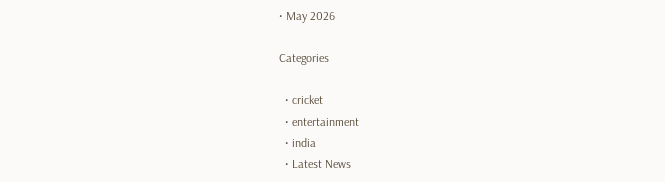• May 2026

Categories

  • cricket
  • entertainment
  • india
  • Latest News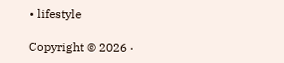• lifestyle

Copyright © 2026 ·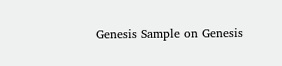Genesis Sample on Genesis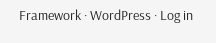Framework · WordPress · Log in